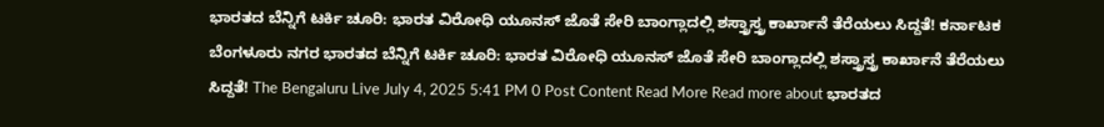ಭಾರತದ ಬೆನ್ನಿಗೆ ಟರ್ಕಿ ಚೂರಿ: ಭಾರತ ವಿರೋಧಿ ಯೂನಸ್ ಜೊತೆ ಸೇರಿ ಬಾಂಗ್ಲಾದಲ್ಲಿ ಶಸ್ತ್ರಾಸ್ತ್ರ ಕಾರ್ಖಾನೆ ತೆರೆಯಲು ಸಿದ್ದತೆ! ಕರ್ನಾಟಕ ಬೆಂಗಳೂರು ನಗರ ಭಾರತದ ಬೆನ್ನಿಗೆ ಟರ್ಕಿ ಚೂರಿ: ಭಾರತ ವಿರೋಧಿ ಯೂನಸ್ ಜೊತೆ ಸೇರಿ ಬಾಂಗ್ಲಾದಲ್ಲಿ ಶಸ್ತ್ರಾಸ್ತ್ರ ಕಾರ್ಖಾನೆ ತೆರೆಯಲು ಸಿದ್ದತೆ! The Bengaluru Live July 4, 2025 5:41 PM 0 Post Content Read More Read more about ಭಾರತದ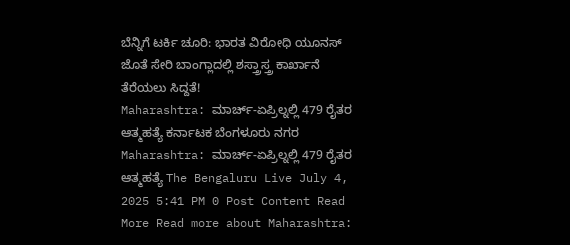ಬೆನ್ನಿಗೆ ಟರ್ಕಿ ಚೂರಿ: ಭಾರತ ವಿರೋಧಿ ಯೂನಸ್ ಜೊತೆ ಸೇರಿ ಬಾಂಗ್ಲಾದಲ್ಲಿ ಶಸ್ತ್ರಾಸ್ತ್ರ ಕಾರ್ಖಾನೆ ತೆರೆಯಲು ಸಿದ್ದತೆ!
Maharashtra: ಮಾರ್ಚ್-ಏಪ್ರಿಲ್ನಲ್ಲಿ 479 ರೈತರ ಆತ್ಮಹತ್ಯೆ ಕರ್ನಾಟಕ ಬೆಂಗಳೂರು ನಗರ Maharashtra: ಮಾರ್ಚ್-ಏಪ್ರಿಲ್ನಲ್ಲಿ 479 ರೈತರ ಆತ್ಮಹತ್ಯೆ The Bengaluru Live July 4, 2025 5:41 PM 0 Post Content Read More Read more about Maharashtra: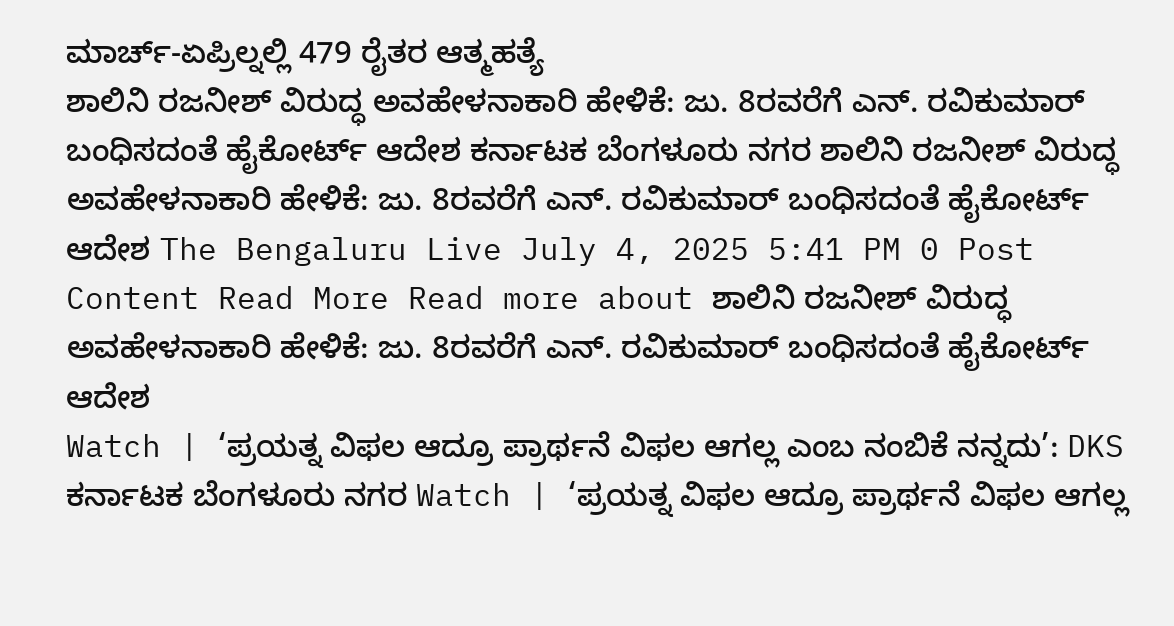ಮಾರ್ಚ್-ಏಪ್ರಿಲ್ನಲ್ಲಿ 479 ರೈತರ ಆತ್ಮಹತ್ಯೆ
ಶಾಲಿನಿ ರಜನೀಶ್ ವಿರುದ್ಧ ಅವಹೇಳನಾಕಾರಿ ಹೇಳಿಕೆ: ಜು. 8ರವರೆಗೆ ಎನ್. ರವಿಕುಮಾರ್ ಬಂಧಿಸದಂತೆ ಹೈಕೋರ್ಟ್ ಆದೇಶ ಕರ್ನಾಟಕ ಬೆಂಗಳೂರು ನಗರ ಶಾಲಿನಿ ರಜನೀಶ್ ವಿರುದ್ಧ ಅವಹೇಳನಾಕಾರಿ ಹೇಳಿಕೆ: ಜು. 8ರವರೆಗೆ ಎನ್. ರವಿಕುಮಾರ್ ಬಂಧಿಸದಂತೆ ಹೈಕೋರ್ಟ್ ಆದೇಶ The Bengaluru Live July 4, 2025 5:41 PM 0 Post Content Read More Read more about ಶಾಲಿನಿ ರಜನೀಶ್ ವಿರುದ್ಧ ಅವಹೇಳನಾಕಾರಿ ಹೇಳಿಕೆ: ಜು. 8ರವರೆಗೆ ಎನ್. ರವಿಕುಮಾರ್ ಬಂಧಿಸದಂತೆ ಹೈಕೋರ್ಟ್ ಆದೇಶ
Watch | ‘ಪ್ರಯತ್ನ ವಿಫಲ ಆದ್ರೂ ಪ್ರಾರ್ಥನೆ ವಿಫಲ ಆಗಲ್ಲ ಎಂಬ ನಂಬಿಕೆ ನನ್ನದು’: DKS ಕರ್ನಾಟಕ ಬೆಂಗಳೂರು ನಗರ Watch | ‘ಪ್ರಯತ್ನ ವಿಫಲ ಆದ್ರೂ ಪ್ರಾರ್ಥನೆ ವಿಫಲ ಆಗಲ್ಲ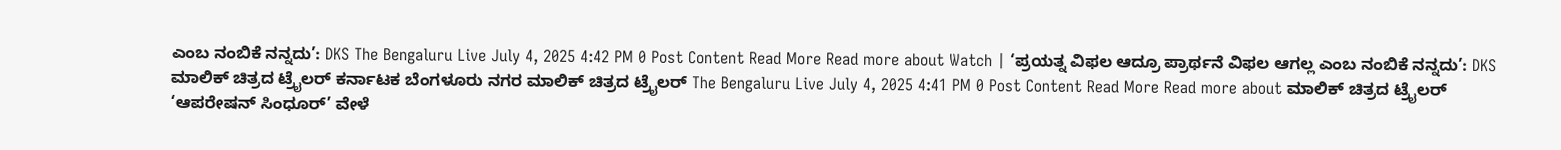ಎಂಬ ನಂಬಿಕೆ ನನ್ನದು’: DKS The Bengaluru Live July 4, 2025 4:42 PM 0 Post Content Read More Read more about Watch | ‘ಪ್ರಯತ್ನ ವಿಫಲ ಆದ್ರೂ ಪ್ರಾರ್ಥನೆ ವಿಫಲ ಆಗಲ್ಲ ಎಂಬ ನಂಬಿಕೆ ನನ್ನದು’: DKS
ಮಾಲಿಕ್ ಚಿತ್ರದ ಟ್ರೈಲರ್ ಕರ್ನಾಟಕ ಬೆಂಗಳೂರು ನಗರ ಮಾಲಿಕ್ ಚಿತ್ರದ ಟ್ರೈಲರ್ The Bengaluru Live July 4, 2025 4:41 PM 0 Post Content Read More Read more about ಮಾಲಿಕ್ ಚಿತ್ರದ ಟ್ರೈಲರ್
‘ಆಪರೇಷನ್ ಸಿಂಧೂರ್’ ವೇಳೆ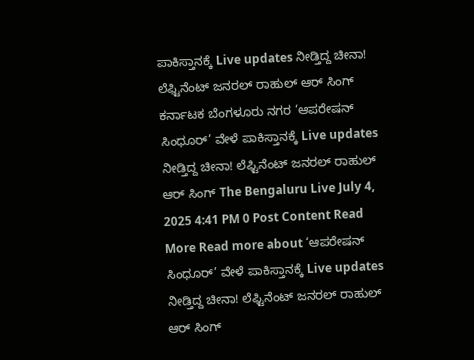ಪಾಕಿಸ್ತಾನಕ್ಕೆ Live updates ನೀಡ್ತಿದ್ದ ಚೀನಾ! ಲೆಫ್ಟಿನೆಂಟ್ ಜನರಲ್ ರಾಹುಲ್ ಆರ್ ಸಿಂಗ್ ಕರ್ನಾಟಕ ಬೆಂಗಳೂರು ನಗರ ‘ಆಪರೇಷನ್ ಸಿಂಧೂರ್’ ವೇಳೆ ಪಾಕಿಸ್ತಾನಕ್ಕೆ Live updates ನೀಡ್ತಿದ್ದ ಚೀನಾ! ಲೆಫ್ಟಿನೆಂಟ್ ಜನರಲ್ ರಾಹುಲ್ ಆರ್ ಸಿಂಗ್ The Bengaluru Live July 4, 2025 4:41 PM 0 Post Content Read More Read more about ‘ಆಪರೇಷನ್ ಸಿಂಧೂರ್’ ವೇಳೆ ಪಾಕಿಸ್ತಾನಕ್ಕೆ Live updates ನೀಡ್ತಿದ್ದ ಚೀನಾ! ಲೆಫ್ಟಿನೆಂಟ್ ಜನರಲ್ ರಾಹುಲ್ ಆರ್ ಸಿಂಗ್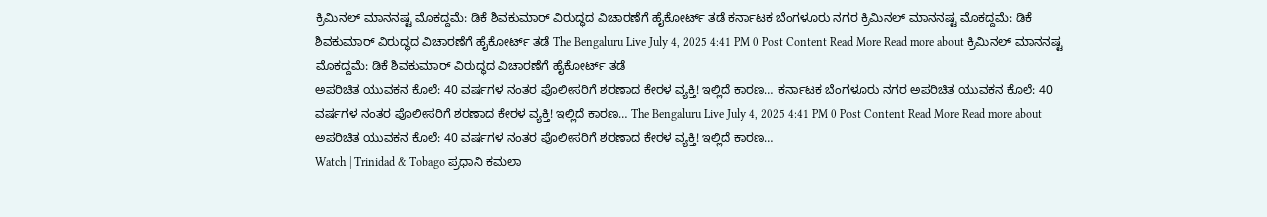ಕ್ರಿಮಿನಲ್ ಮಾನನಷ್ಟ ಮೊಕದ್ದಮೆ: ಡಿಕೆ ಶಿವಕುಮಾರ್ ವಿರುದ್ಧದ ವಿಚಾರಣೆಗೆ ಹೈಕೋರ್ಟ್ ತಡೆ ಕರ್ನಾಟಕ ಬೆಂಗಳೂರು ನಗರ ಕ್ರಿಮಿನಲ್ ಮಾನನಷ್ಟ ಮೊಕದ್ದಮೆ: ಡಿಕೆ ಶಿವಕುಮಾರ್ ವಿರುದ್ಧದ ವಿಚಾರಣೆಗೆ ಹೈಕೋರ್ಟ್ ತಡೆ The Bengaluru Live July 4, 2025 4:41 PM 0 Post Content Read More Read more about ಕ್ರಿಮಿನಲ್ ಮಾನನಷ್ಟ ಮೊಕದ್ದಮೆ: ಡಿಕೆ ಶಿವಕುಮಾರ್ ವಿರುದ್ಧದ ವಿಚಾರಣೆಗೆ ಹೈಕೋರ್ಟ್ ತಡೆ
ಅಪರಿಚಿತ ಯುವಕನ ಕೊಲೆ: 40 ವರ್ಷಗಳ ನಂತರ ಪೊಲೀಸರಿಗೆ ಶರಣಾದ ಕೇರಳ ವ್ಯಕ್ತಿ! ಇಲ್ಲಿದೆ ಕಾರಣ… ಕರ್ನಾಟಕ ಬೆಂಗಳೂರು ನಗರ ಅಪರಿಚಿತ ಯುವಕನ ಕೊಲೆ: 40 ವರ್ಷಗಳ ನಂತರ ಪೊಲೀಸರಿಗೆ ಶರಣಾದ ಕೇರಳ ವ್ಯಕ್ತಿ! ಇಲ್ಲಿದೆ ಕಾರಣ… The Bengaluru Live July 4, 2025 4:41 PM 0 Post Content Read More Read more about ಅಪರಿಚಿತ ಯುವಕನ ಕೊಲೆ: 40 ವರ್ಷಗಳ ನಂತರ ಪೊಲೀಸರಿಗೆ ಶರಣಾದ ಕೇರಳ ವ್ಯಕ್ತಿ! ಇಲ್ಲಿದೆ ಕಾರಣ…
Watch | Trinidad & Tobago ಪ್ರಧಾನಿ ಕಮಲಾ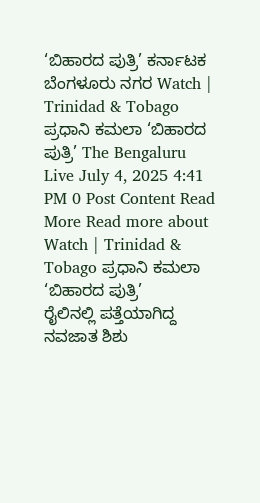‘ಬಿಹಾರದ ಪುತ್ರಿ’ ಕರ್ನಾಟಕ ಬೆಂಗಳೂರು ನಗರ Watch | Trinidad & Tobago ಪ್ರಧಾನಿ ಕಮಲಾ ‘ಬಿಹಾರದ ಪುತ್ರಿ’ The Bengaluru Live July 4, 2025 4:41 PM 0 Post Content Read More Read more about Watch | Trinidad & Tobago ಪ್ರಧಾನಿ ಕಮಲಾ ‘ಬಿಹಾರದ ಪುತ್ರಿ’
ರೈಲಿನಲ್ಲಿ ಪತ್ತೆಯಾಗಿದ್ದ ನವಜಾತ ಶಿಶು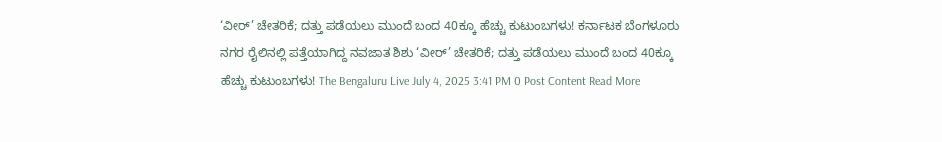‘ವೀರ್’ ಚೇತರಿಕೆ; ದತ್ತು ಪಡೆಯಲು ಮುಂದೆ ಬಂದ 40ಕ್ಕೂ ಹೆಚ್ಚು ಕುಟುಂಬಗಳು! ಕರ್ನಾಟಕ ಬೆಂಗಳೂರು ನಗರ ರೈಲಿನಲ್ಲಿ ಪತ್ತೆಯಾಗಿದ್ದ ನವಜಾತ ಶಿಶು ‘ವೀರ್’ ಚೇತರಿಕೆ; ದತ್ತು ಪಡೆಯಲು ಮುಂದೆ ಬಂದ 40ಕ್ಕೂ ಹೆಚ್ಚು ಕುಟುಂಬಗಳು! The Bengaluru Live July 4, 2025 3:41 PM 0 Post Content Read More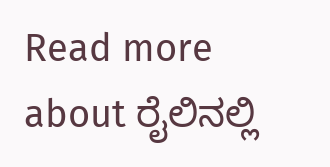Read more about ರೈಲಿನಲ್ಲಿ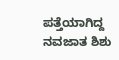ಪತ್ತೆಯಾಗಿದ್ದ ನವಜಾತ ಶಿಶು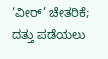‘ವೀರ್’ ಚೇತರಿಕೆ; ದತ್ತು ಪಡೆಯಲು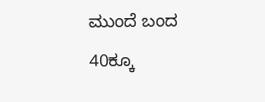ಮುಂದೆ ಬಂದ 40ಕ್ಕೂ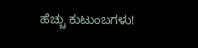ಹೆಚ್ಚು ಕುಟುಂಬಗಳು!